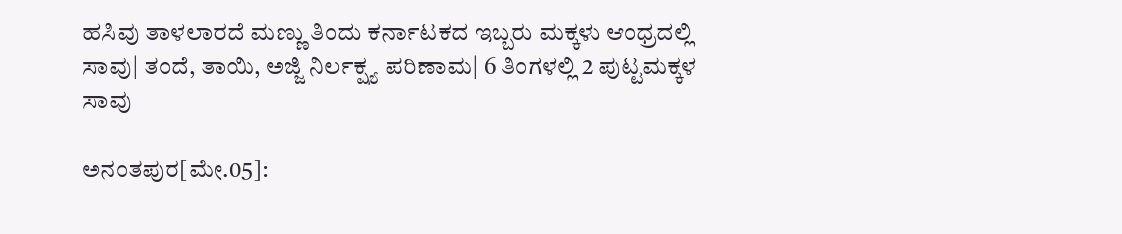ಹಸಿವು ತಾಳಲಾರದೆ ಮಣ್ಣು ತಿಂದು ಕರ್ನಾಟಕದ ಇಬ್ಬರು ಮಕ್ಕಳು ಆಂಧ್ರದಲ್ಲಿ ಸಾವು| ತಂದೆ, ತಾಯಿ, ಅಜ್ಜಿ ನಿರ್ಲಕ್ಷ್ಯ ಪರಿಣಾಮ| 6 ತಿಂಗಳಲ್ಲಿ 2 ಪುಟ್ಟಮಕ್ಕಳ ಸಾವು

ಅನಂತಪುರ[ಮೇ.05]: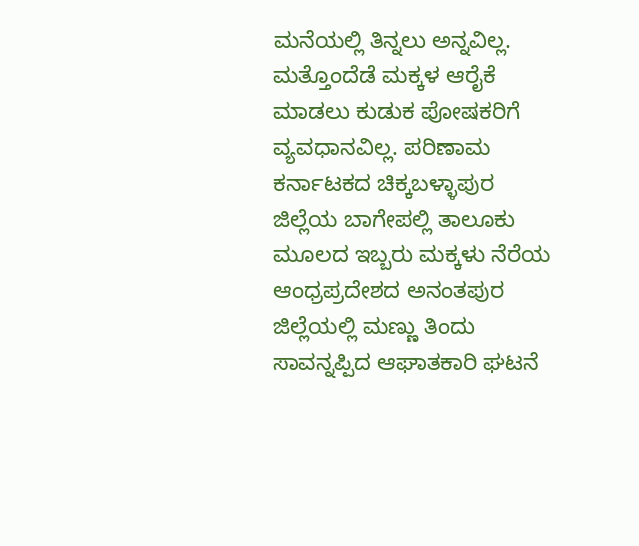ಮನೆಯಲ್ಲಿ ತಿನ್ನಲು ಅನ್ನವಿಲ್ಲ. ಮತ್ತೊಂದೆಡೆ ಮಕ್ಕಳ ಆರೈಕೆ ಮಾಡಲು ಕುಡುಕ ಪೋಷಕರಿಗೆ ವ್ಯವಧಾನವಿಲ್ಲ. ಪರಿಣಾಮ ಕರ್ನಾಟಕದ ಚಿಕ್ಕಬಳ್ಳಾಪುರ ಜಿಲ್ಲೆಯ ಬಾಗೇಪಲ್ಲಿ ತಾಲೂಕು ಮೂಲದ ಇಬ್ಬರು ಮಕ್ಕಳು ನೆರೆಯ ಆಂಧ್ರಪ್ರದೇಶದ ಅನಂತಪುರ ಜಿಲ್ಲೆಯಲ್ಲಿ ಮಣ್ಣು ತಿಂದು ಸಾವನ್ನಪ್ಪಿದ ಆಘಾತಕಾರಿ ಘಟನೆ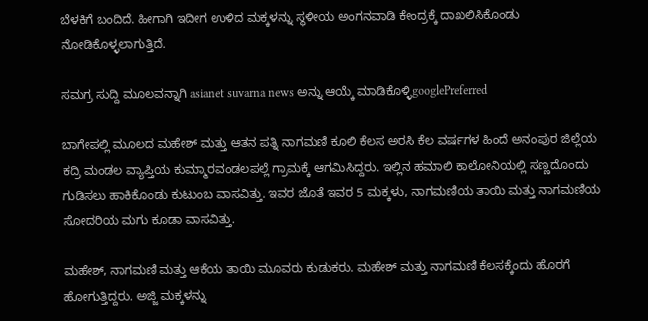ಬೆಳಕಿಗೆ ಬಂದಿದೆ. ಹೀಗಾಗಿ ಇದೀಗ ಉಳಿದ ಮಕ್ಕಳನ್ನು ಸ್ಥಳೀಯ ಅಂಗನವಾಡಿ ಕೇಂದ್ರಕ್ಕೆ ದಾಖಲಿಸಿಕೊಂಡು ನೋಡಿಕೊಳ್ಳಲಾಗುತ್ತಿದೆ.

ಸಮಗ್ರ ಸುದ್ದಿ ಮೂಲವನ್ನಾಗಿ asianet suvarna news ಅನ್ನು ಆಯ್ಕೆ ಮಾಡಿಕೊಳ್ಳಿgooglePreferred

ಬಾಗೇಪಲ್ಲಿ ಮೂಲದ ಮಹೇಶ್‌ ಮತ್ತು ಆತನ ಪತ್ನಿ ನಾಗಮಣಿ ಕೂಲಿ ಕೆಲಸ ಅರಸಿ ಕೆಲ ವರ್ಷಗಳ ಹಿಂದೆ ಅನಂಪುರ ಜಿಲ್ಲೆಯ ಕದ್ರಿ ಮಂಡಲ ವ್ಯಾಪ್ತಿಯ ಕುಮ್ಮಾರವಂಡಲಪಲ್ಲೆ ಗ್ರಾಮಕ್ಕೆ ಆಗಮಿಸಿದ್ದರು. ಇಲ್ಲಿನ ಹಮಾಲಿ ಕಾಲೋನಿಯಲ್ಲಿ ಸಣ್ಣದೊಂದು ಗುಡಿಸಲು ಹಾಕಿಕೊಂಡು ಕುಟುಂಬ ವಾಸವಿತ್ತು. ಇವರ ಜೊತೆ ಇವರ 5 ಮಕ್ಕಳು, ನಾಗಮಣಿಯ ತಾಯಿ ಮತ್ತು ನಾಗಮಣಿಯ ಸೋದರಿಯ ಮಗು ಕೂಡಾ ವಾಸವಿತ್ತು.

ಮಹೇಶ್‌, ನಾಗಮಣಿ ಮತ್ತು ಆಕೆಯ ತಾಯಿ ಮೂವರು ಕುಡುಕರು. ಮಹೇಶ್‌ ಮತ್ತು ನಾಗಮಣಿ ಕೆಲಸಕ್ಕೆಂದು ಹೊರಗೆ ಹೋಗುತ್ತಿದ್ದರು. ಅಜ್ಜಿ ಮಕ್ಕಳನ್ನು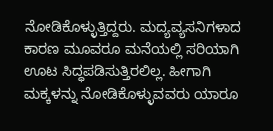ನೋಡಿಕೊಳ್ಳುತ್ತಿದ್ದರು. ಮದ್ಯವ್ಯಸನಿಗಳಾದ ಕಾರಣ ಮೂವರೂ ಮನೆಯಲ್ಲಿ ಸರಿಯಾಗಿ ಊಟ ಸಿದ್ಧಪಡಿಸುತ್ತಿರಲಿಲ್ಲ. ಹೀಗಾಗಿ ಮಕ್ಕಳನ್ನು ನೋಡಿಕೊಳ್ಳುವವರು ಯಾರೂ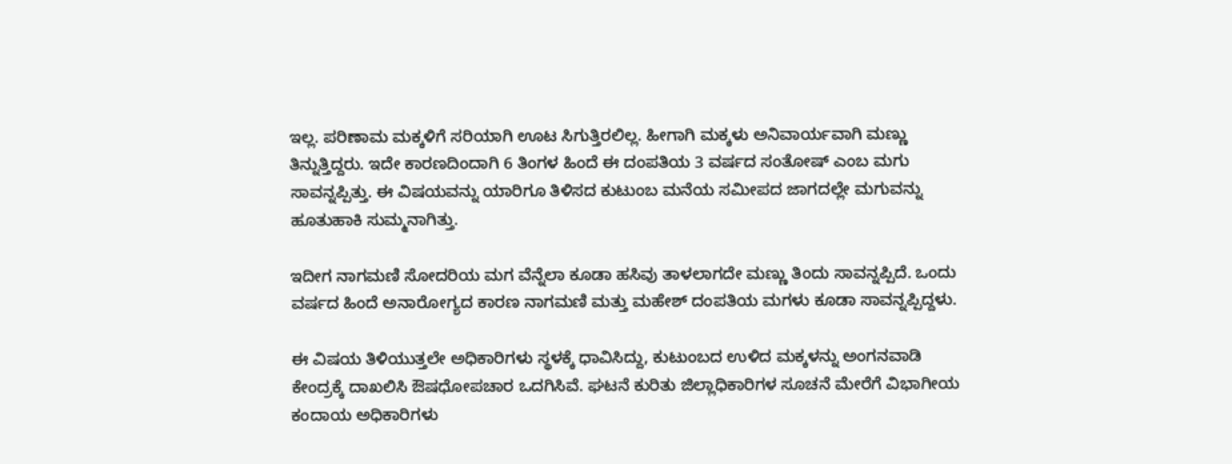ಇಲ್ಲ. ಪರಿಣಾಮ ಮಕ್ಕಳಿಗೆ ಸರಿಯಾಗಿ ಊಟ ಸಿಗುತ್ತಿರಲಿಲ್ಲ. ಹೀಗಾಗಿ ಮಕ್ಕಳು ಅನಿವಾರ್ಯವಾಗಿ ಮಣ್ಣು ತಿನ್ನುತ್ತಿದ್ದರು. ಇದೇ ಕಾರಣದಿಂದಾಗಿ 6 ತಿಂಗಳ ಹಿಂದೆ ಈ ದಂಪತಿಯ 3 ವರ್ಷದ ಸಂತೋಷ್‌ ಎಂಬ ಮಗು ಸಾವನ್ನಪ್ಪಿತ್ತು. ಈ ವಿಷಯವನ್ನು ಯಾರಿಗೂ ತಿಳಿಸದ ಕುಟುಂಬ ಮನೆಯ ಸಮೀಪದ ಜಾಗದಲ್ಲೇ ಮಗುವನ್ನು ಹೂತುಹಾಕಿ ಸುಮ್ಮನಾಗಿತ್ತು.

ಇದೀಗ ನಾಗಮಣಿ ಸೋದರಿಯ ಮಗ ವೆನ್ನೆಲಾ ಕೂಡಾ ಹಸಿವು ತಾಳಲಾಗದೇ ಮಣ್ಣು ತಿಂದು ಸಾವನ್ನಪ್ಪಿದೆ. ಒಂದು ವರ್ಷದ ಹಿಂದೆ ಅನಾರೋಗ್ಯದ ಕಾರಣ ನಾಗಮಣಿ ಮತ್ತು ಮಹೇಶ್‌ ದಂಪತಿಯ ಮಗಳು ಕೂಡಾ ಸಾವನ್ನಪ್ಪಿದ್ದಳು.

ಈ ವಿಷಯ ತಿಳಿಯುತ್ತಲೇ ಅಧಿಕಾರಿಗಳು ಸ್ಥಳಕ್ಕೆ ಧಾವಿಸಿದ್ದು, ಕುಟುಂಬದ ಉಳಿದ ಮಕ್ಕಳನ್ನು ಅಂಗನವಾಡಿ ಕೇಂದ್ರಕ್ಕೆ ದಾಖಲಿಸಿ ಔಷಧೋಪಚಾರ ಒದಗಿಸಿವೆ. ಘಟನೆ ಕುರಿತು ಜಿಲ್ಲಾಧಿಕಾರಿಗಳ ಸೂಚನೆ ಮೇರೆಗೆ ವಿಭಾಗೀಯ ಕಂದಾಯ ಅಧಿಕಾರಿಗಳು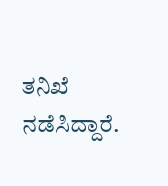ತನಿಖೆ ನಡೆಸಿದ್ದಾರೆ.